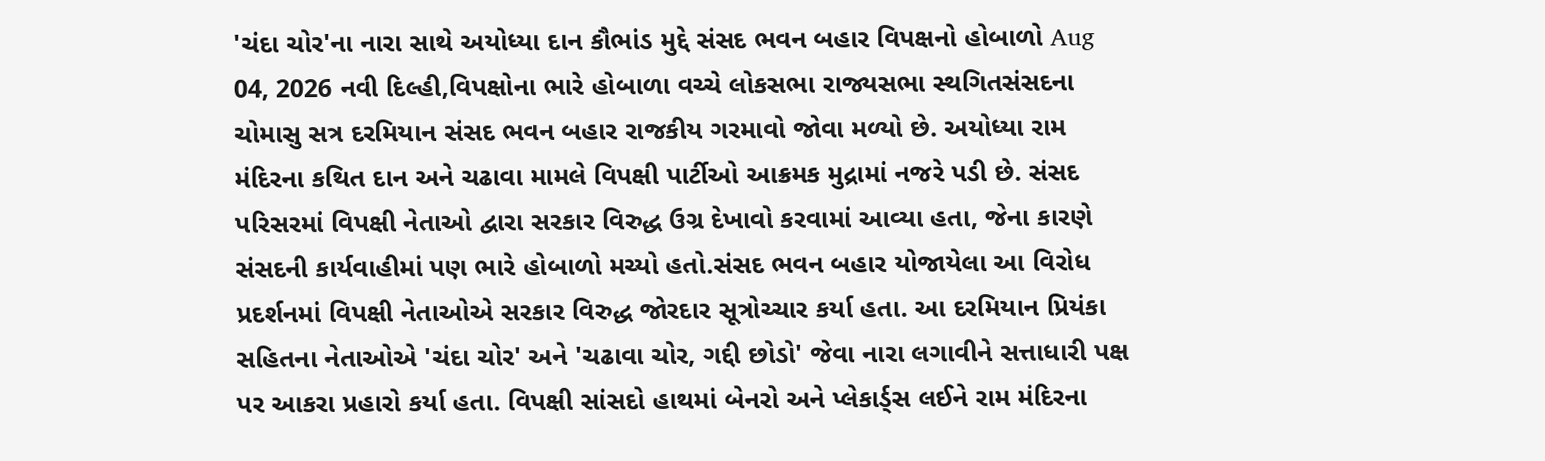'ચંદા ચોર'ના નારા સાથે અયોધ્યા દાન કૌભાંડ મુદ્દે સંસદ ભવન બહાર વિપક્ષનો હોબાળો Aug 04, 2026 નવી દિલ્હી,વિપક્ષોના ભારે હોબાળા વચ્ચે લોકસભા રાજ્યસભા સ્થગિતસંસદના ચોમાસુ સત્ર દરમિયાન સંસદ ભવન બહાર રાજકીય ગરમાવો જોવા મળ્યો છે. અયોધ્યા રામ મંદિરના કથિત દાન અને ચઢાવા મામલે વિપક્ષી પાર્ટીઓ આક્રમક મુદ્રામાં નજરે પડી છે. સંસદ પરિસરમાં વિપક્ષી નેતાઓ દ્વારા સરકાર વિરુદ્ધ ઉગ્ર દેખાવો કરવામાં આવ્યા હતા, જેના કારણે સંસદની કાર્યવાહીમાં પણ ભારે હોબાળો મચ્યો હતો.સંસદ ભવન બહાર યોજાયેલા આ વિરોધ પ્રદર્શનમાં વિપક્ષી નેતાઓએ સરકાર વિરુદ્ધ જોરદાર સૂત્રોચ્ચાર કર્યા હતા. આ દરમિયાન પ્રિયંકા સહિતના નેતાઓએ 'ચંદા ચોર' અને 'ચઢાવા ચોર, ગદ્દી છોડો' જેવા નારા લગાવીને સત્તાધારી પક્ષ પર આકરા પ્રહારો કર્યા હતા. વિપક્ષી સાંસદો હાથમાં બેનરો અને પ્લેકાર્ડ્સ લઈને રામ મંદિરના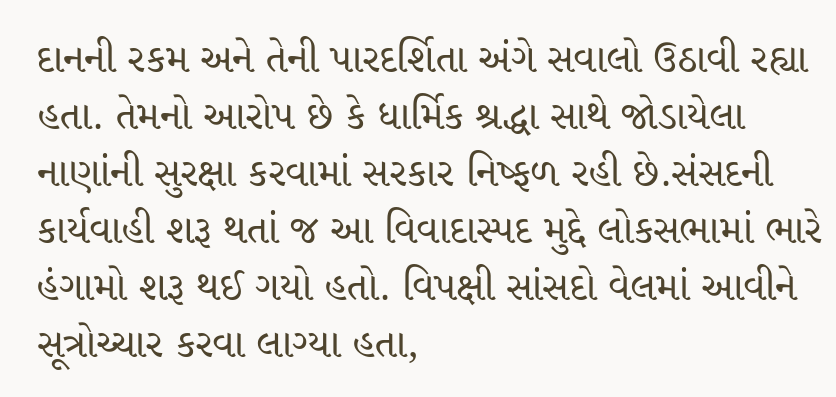દાનની રકમ અને તેની પારદર્શિતા અંગે સવાલો ઉઠાવી રહ્યા હતા. તેમનો આરોપ છે કે ધાર્મિક શ્રદ્ધા સાથે જોડાયેલા નાણાંની સુરક્ષા કરવામાં સરકાર નિષ્ફળ રહી છે.સંસદની કાર્યવાહી શરૂ થતાં જ આ વિવાદાસ્પદ મુદ્દે લોકસભામાં ભારે હંગામો શરૂ થઈ ગયો હતો. વિપક્ષી સાંસદો વેલમાં આવીને સૂત્રોચ્ચાર કરવા લાગ્યા હતા,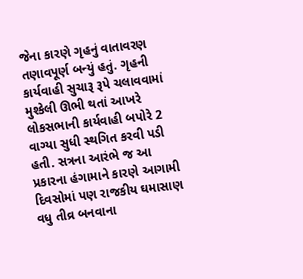જેના કારણે ગૃહનું વાતાવરણ તણાવપૂર્ણ બન્યું હતું. ગૃહની કાર્યવાહી સુચારૂ રૂપે ચલાવવામાં મુશ્કેલી ઊભી થતાં આખરે લોકસભાની કાર્યવાહી બપોરે 2 વાગ્યા સુધી સ્થગિત કરવી પડી હતી. સત્રના આરંભે જ આ પ્રકારના હંગામાને કારણે આગામી દિવસોમાં પણ રાજકીય ઘમાસાણ વધુ તીવ્ર બનવાના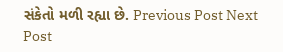સંકેતો મળી રહ્યા છે. Previous Post Next Post